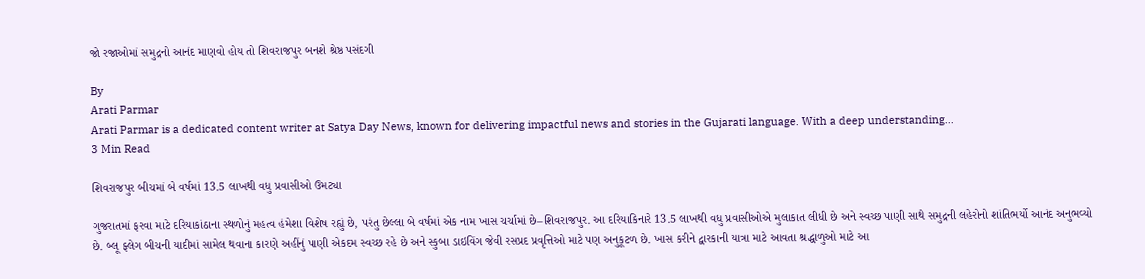જો રજાઓમાં સમુદ્રનો આનંદ માણવો હોય તો શિવરાજપુર બનશે શ્રેષ્ઠ પસંદગી

By
Arati Parmar
Arati Parmar is a dedicated content writer at Satya Day News, known for delivering impactful news and stories in the Gujarati language. With a deep understanding...
3 Min Read

શિવરાજપુર બીચમાં બે વર્ષમાં 13.5 લાખથી વધુ પ્રવાસીઓ ઉમટ્યા

ગુજરાતમાં ફરવા માટે દરિયાકાંઠાના સ્થળોનું મહત્વ હંમેશા વિશેષ રહ્યું છે, પરંતુ છેલ્લા બે વર્ષમાં એક નામ ખાસ ચર્ચામાં છે–શિવરાજપુર. આ દરિયાકિનારે 13.5 લાખથી વધુ પ્રવાસીઓએ મુલાકાત લીધી છે અને સ્વચ્છ પાણી સાથે સમુદ્રની લહેરોનો શાંતિભર્યો આનંદ અનુભવ્યો છે. બ્લૂ ફ્લેગ બીચની યાદીમાં સામેલ થવાના કારણે અહીંનું પાણી એકદમ સ્વચ્છ રહે છે અને સ્કુબા ડાઇવિંગ જેવી રસપ્રદ પ્રવૃત્તિઓ માટે પણ અનુકૂટળ છે. ખાસ કરીને દ્વારકાની યાત્રા માટે આવતા શ્રદ્ધાળુઓ માટે આ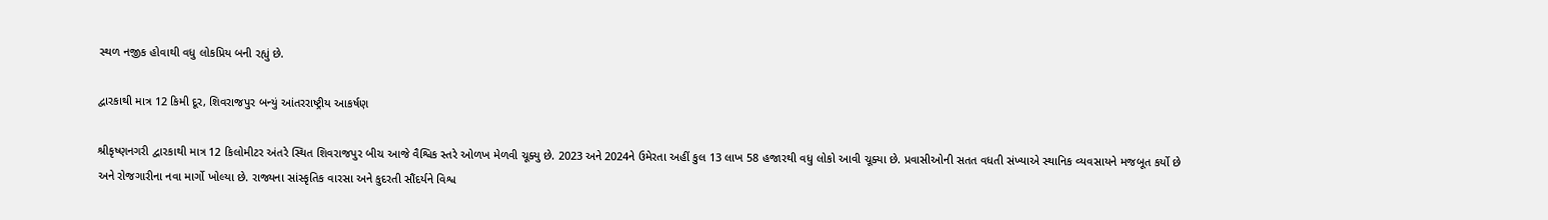સ્થળ નજીક હોવાથી વધુ લોકપ્રિય બની રહ્યું છે.

દ્વારકાથી માત્ર 12 કિમી દૂર, શિવરાજપુર બન્યું આંતરરાષ્ટ્રીય આકર્ષણ

શ્રીકૃષ્ણનગરી દ્વારકાથી માત્ર 12 કિલોમીટર અંતરે સ્થિત શિવરાજપુર બીચ આજે વૈશ્વિક સ્તરે ઓળખ મેળવી ચૂક્યુ છે. 2023 અને 2024ને ઉમેરતા અહીં કુલ 13 લાખ 58 હજારથી વધુ લોકો આવી ચૂક્યા છે. પ્રવાસીઓની સતત વધતી સંખ્યાએ સ્થાનિક વ્યવસાયને મજબૂત કર્યો છે અને રોજગારીના નવા માર્ગો ખોલ્યા છે. રાજ્યના સાંસ્કૃતિક વારસા અને કુદરતી સૌંદર્યને વિશ્વ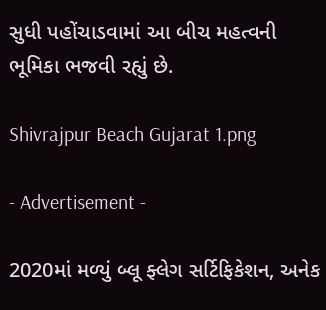સુધી પહોંચાડવામાં આ બીચ મહત્વની ભૂમિકા ભજવી રહ્યું છે.

Shivrajpur Beach Gujarat 1.png

- Advertisement -

2020માં મળ્યું બ્લૂ ફ્લેગ સર્ટિફિકેશન, અનેક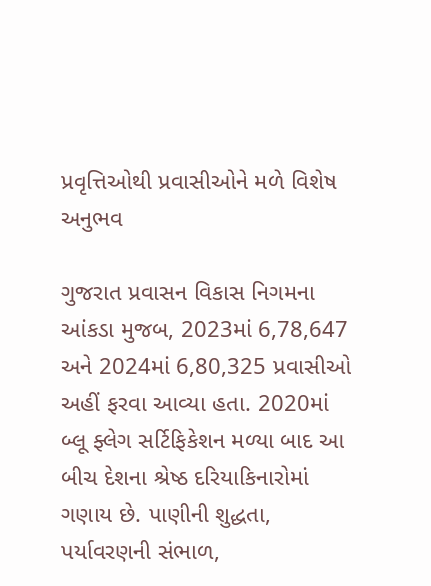પ્રવૃત્તિઓથી પ્રવાસીઓને મળે વિશેષ અનુભવ

ગુજરાત પ્રવાસન વિકાસ નિગમના આંકડા મુજબ, 2023માં 6,78,647 અને 2024માં 6,80,325 પ્રવાસીઓ અહીં ફરવા આવ્યા હતા. 2020માં બ્લૂ ફ્લેગ સર્ટિફિકેશન મળ્યા બાદ આ બીચ દેશના શ્રેષ્ઠ દરિયાકિનારોમાં ગણાય છે. પાણીની શુદ્ધતા, પર્યાવરણની સંભાળ,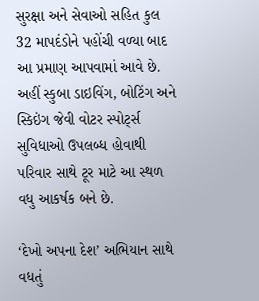સુરક્ષા અને સેવાઓ સહિત કુલ 32 માપદંડોને પહોંચી વળ્યા બાદ આ પ્રમાણ આપવામાં આવે છે. અહીં સ્કુબા ડાઇવિંગ, બોટિંગ અને સ્કિઇંગ જેવી વોટર સ્પોર્ટ્સ સુવિધાઓ ઉપલબ્ધ હોવાથી પરિવાર સાથે ટૂર માટે આ સ્થળ વધુ આકર્ષક બને છે.

‘દેખો અપના દેશ’ અભિયાન સાથે વધતું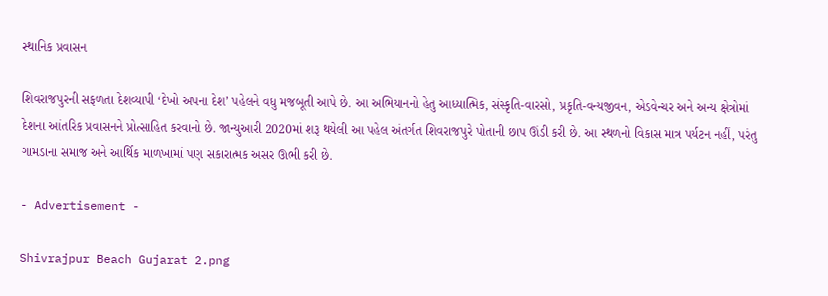સ્થાનિક પ્રવાસન

શિવરાજપુરની સફળતા દેશવ્યાપી ‘દેખો અપના દેશ’ પહેલને વધુ મજબૂતી આપે છે. આ અભિયાનનો હેતુ આધ્યાત્મિક, સંસ્કૃતિ-વારસો, પ્રકૃતિ-વન્યજીવન, એડવેન્ચર અને અન્ય ક્ષેત્રોમાં દેશના આંતરિક પ્રવાસનને પ્રોત્સાહિત કરવાનો છે. જાન્યુઆરી 2020માં શરૂ થયેલી આ પહેલ અંતર્ગત શિવરાજપુરે પોતાની છાપ ઊંડી કરી છે. આ સ્થળનો વિકાસ માત્ર પર્યટન નહીં, પરંતુ ગામડાના સમાજ અને આર્થિક માળખામાં પણ સકારાત્મક અસર ઊભી કરી છે.

- Advertisement -

Shivrajpur Beach Gujarat 2.png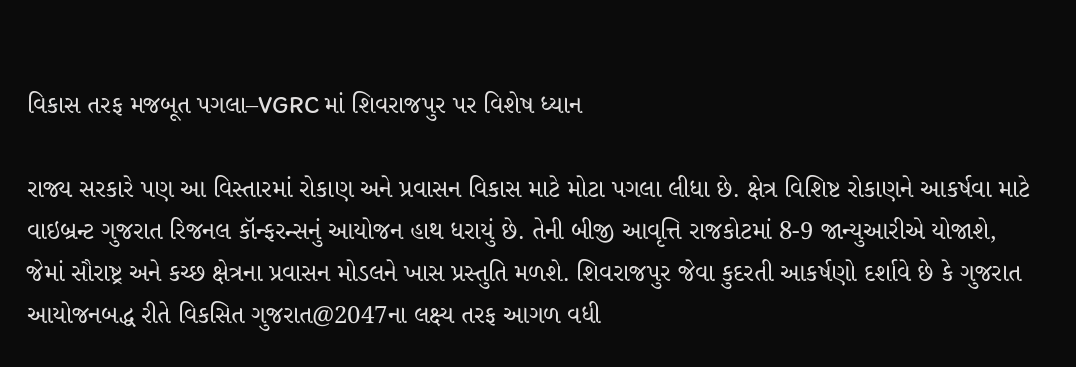વિકાસ તરફ મજબૂત પગલા–VGRC માં શિવરાજપુર પર વિશેષ ધ્યાન

રાજ્ય સરકારે પણ આ વિસ્તારમાં રોકાણ અને પ્રવાસન વિકાસ માટે મોટા પગલા લીધા છે. ક્ષેત્ર વિશિષ્ટ રોકાણને આકર્ષવા માટે વાઇબ્રન્ટ ગુજરાત રિજનલ કૉન્ફરન્સનું આયોજન હાથ ધરાયું છે. તેની બીજી આવૃત્તિ રાજકોટમાં 8-9 જાન્યુઆરીએ યોજાશે, જેમાં સૌરાષ્ટ્ર અને કચ્છ ક્ષેત્રના પ્રવાસન મોડલને ખાસ પ્રસ્તુતિ મળશે. શિવરાજપુર જેવા કુદરતી આકર્ષણો દર્શાવે છે કે ગુજરાત આયોજનબદ્ધ રીતે વિકસિત ગુજરાત@2047ના લક્ષ્ય તરફ આગળ વધી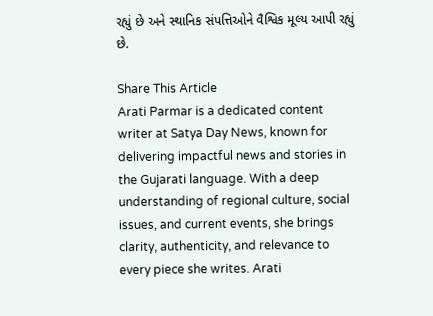રહ્યું છે અને સ્થાનિક સંપત્તિઓને વૈશ્વિક મૂલ્ય આપી રહ્યું છે.

Share This Article
Arati Parmar is a dedicated content writer at Satya Day News, known for delivering impactful news and stories in the Gujarati language. With a deep understanding of regional culture, social issues, and current events, she brings clarity, authenticity, and relevance to every piece she writes. Arati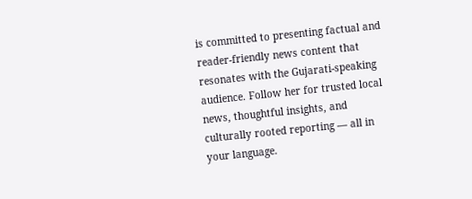is committed to presenting factual and reader-friendly news content that resonates with the Gujarati-speaking audience. Follow her for trusted local news, thoughtful insights, and culturally rooted reporting — all in your language.